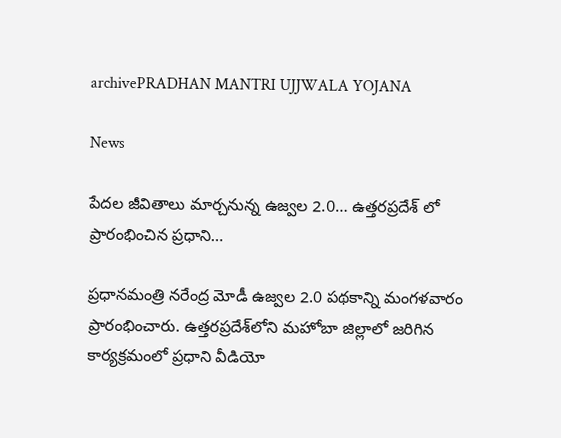archivePRADHAN MANTRI UJJWALA YOJANA

News

పేదల జీవితాలు మార్చనున్న ఉజ్వల 2.0… ఉత్తరప్రదేశ్ లో ప్రారంభించిన ప్రధాని…

ప్రధానమంత్రి నరేంద్ర మోడీ ఉజ్వల 2.0 పథకాన్ని మంగళవారం ప్రారంభించారు. ఉత్తరప్రదేశ్‌లోని మహోబా జిల్లాలో జరిగిన కార్యక్రమంలో ప్రధాని వీడియో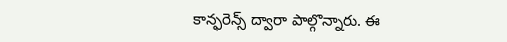కాన్ఫరెన్స్‌ ద్వారా పాల్గొన్నారు. ఈ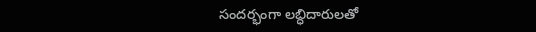సందర్భంగా లబ్ధిదారులతో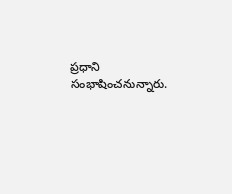ప్రధాని సంభాషించనున్నారు.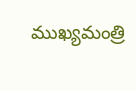ముఖ్యమంత్రి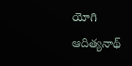యోగి ఆదిత్యనాథ్‌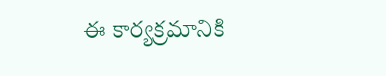ఈ కార్యక్రమానికి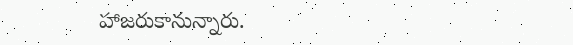హాజరుకానున్నారు.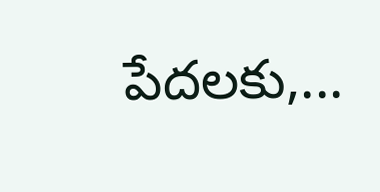పేదలకు,...